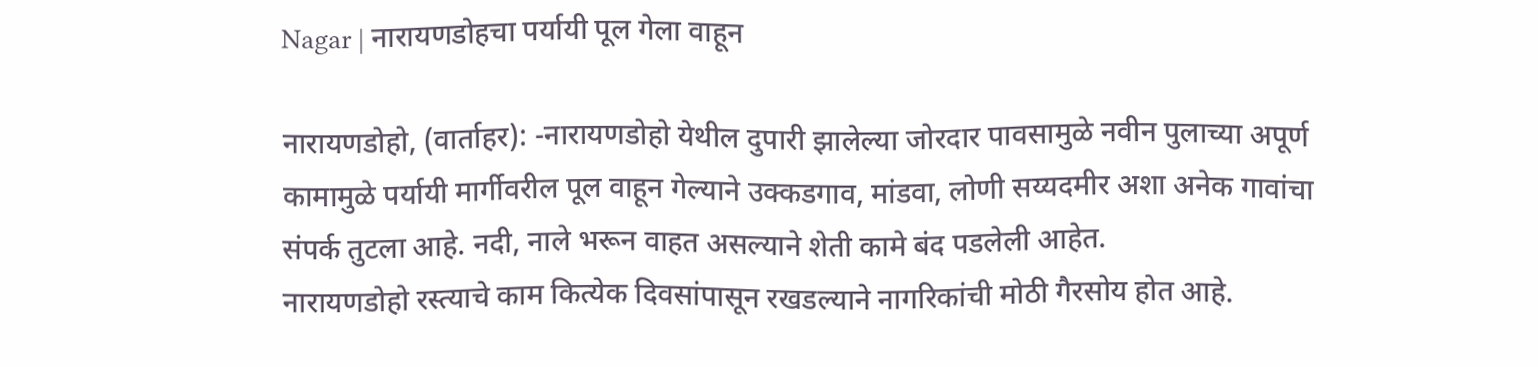Nagar | नारायणडोहचा पर्यायी पूल गेला वाहून

नारायणडोहो, (वार्ताहर): -नारायणडोहो येथील दुपारी झालेल्या जोरदार पावसामुळे नवीन पुलाच्या अपूर्ण कामामुळे पर्यायी मार्गीवरील पूल वाहून गेल्याने उक्कडगाव, मांडवा, लोणी सय्यदमीर अशा अनेक गावांचा संपर्क तुटला आहे. नदी, नाले भरून वाहत असल्याने शेती कामे बंद पडलेली आहेत.
नारायणडोहो रस्त्याचे काम कित्येक दिवसांपासून रखडल्याने नागरिकांची मोठी गैरसोय होत आहे.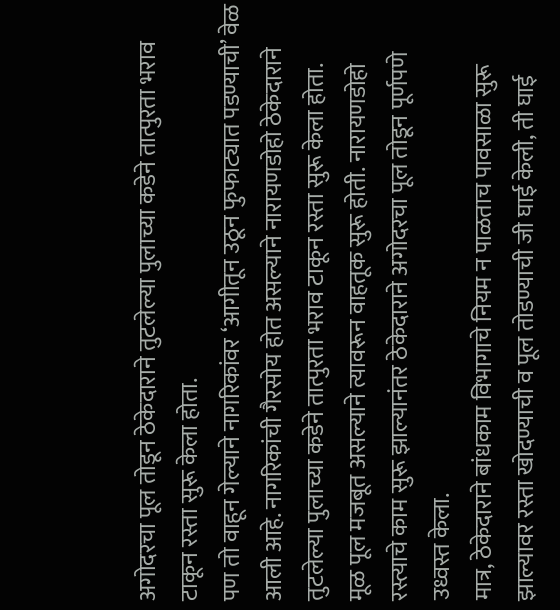अगोदरचा पूल तोडून ठेकेदाराने तुटलेल्या पुलाच्या कडेने तात्पुरता भराव टाकून रस्ता सुरू केला होता.
पण तो वाहून गेल्याने नागरिकांवर ‘आगीतून उठून फुफाट्यात पडण्याची’ वेळ आली आहे. नागरिकांची गैरसोय होत असल्याने नारायणडोहो ठेकेदाराने तुटलेल्या पुलाच्या कडेने तात्पुरता भराव टाकून रस्ता सुरू केला होता.
मूळ पूल मजबूत असल्याने त्यावरून वाहतूक सुरू होती. नारायणडोहो रस्त्याचे काम सुरू झाल्यानंतर ठेकेदाराने अगोदरचा पूल तोडून पूर्णपणे उध्वस्त केला.
मात्र, ठेकेदाराने बांधकाम विभागाचे नियम न पाळताच पावसाळा सुरू झाल्यावर रस्ता खोदण्याची व पूल तोडण्याची जी घाई केली, ती घाई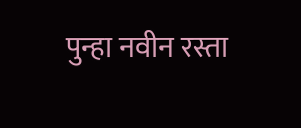पुन्हा नवीन रस्ता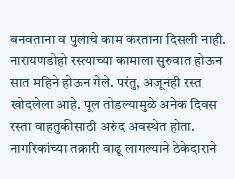बनवताना व पुलाचे काम करताना दिसली नाही.
नारायणडोहो रस्त्याच्या कामाला सुरुवात होऊन सात महिने होऊन गेले. परंतु, अजूनही रस्त खोदलेला आहे. पूल तोडल्यामुळे अनेक दिवस रस्ता वाहतुकीसाठी अरुंद अवस्थेत होता. नागरिकांच्या तक्रारी वाढू लागल्याने ठेकेदाराने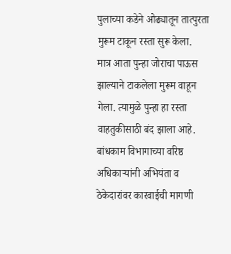पुलाच्या कडेने ओढ्यातून तात्पुरता मुरूम टाकून रस्ता सुरू केला.
मात्र आता पुन्हा जोराचा पाऊस झाल्याने टाकलेला मुरूम वाहून गेला. त्यामुळे पुन्हा हा रस्ता वाहतुकीसाठी बंद झाला आहे. बांधकाम विभागाच्या वरिष्ठ अधिकाऱ्यांनी अभियंता व ठेकेदारांवर कारवाईची मागणी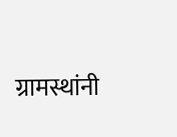ग्रामस्थांनी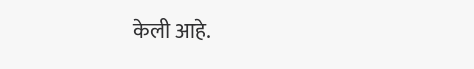केली आहे.